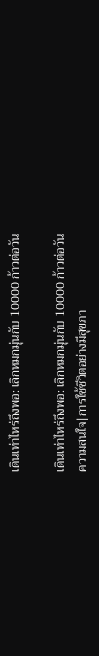เดินเท่าไหร่ถึงพอ: เลิกหมกมุ่นกับ 10000 ก้าวต่อวัน

เดินเท่าไหร่ถึงพอ: เลิกหมกมุ่นกับ 10000 ก้าวต่อวัน
ความสนใจ|การใช้ชีวิตอย่างมีสุขภา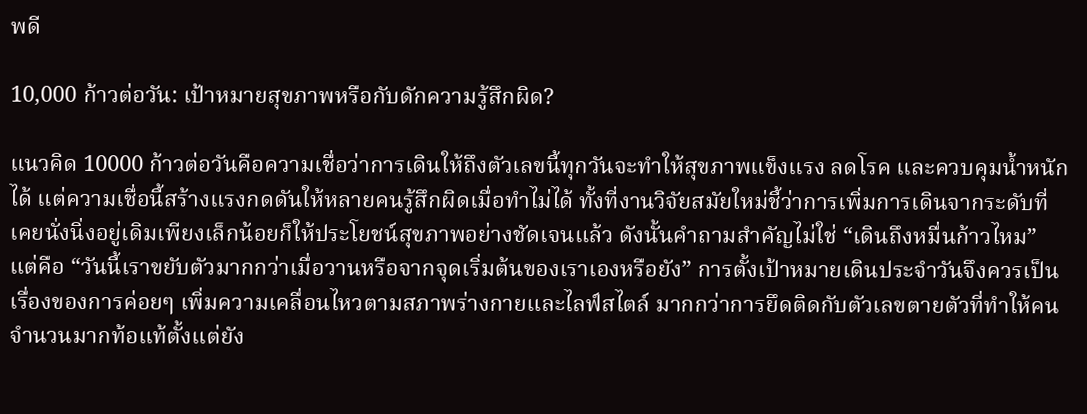พดี

10,000 ก้าวต่อวัน: เป้าหมายสุขภาพหรือกับดักความรู้สึกผิด?

แนวคิด 10000 ก้าวต่อวันคือความเชื่อว่าการเดินให้ถึงตัวเลขนี้ทุกวันจะทำให้สุขภาพแข็งแรง ลดโรค และควบคุมน้ำหนักได้ แต่ความเชื่อนี้สร้างแรงกดดันให้หลายคนรู้สึกผิดเมื่อทำไม่ได้ ทั้งที่งานวิจัยสมัยใหม่ชี้ว่าการเพิ่มการเดินจากระดับที่เคยนั่งนิ่งอยู่เดิมเพียงเล็กน้อยก็ให้ประโยชน์สุขภาพอย่างชัดเจนแล้ว ดังนั้นคำถามสำคัญไม่ใช่ “เดินถึงหมื่นก้าวไหม” แต่คือ “วันนี้เราขยับตัวมากกว่าเมื่อวานหรือจากจุดเริ่มต้นของเราเองหรือยัง” การตั้งเป้าหมายเดินประจำวันจึงควรเป็นเรื่องของการค่อยๆ เพิ่มความเคลื่อนไหวตามสภาพร่างกายและไลฟ์สไตล์ มากกว่าการยึดติดกับตัวเลขตายตัวที่ทำให้คนจำนวนมากท้อแท้ตั้งแต่ยัง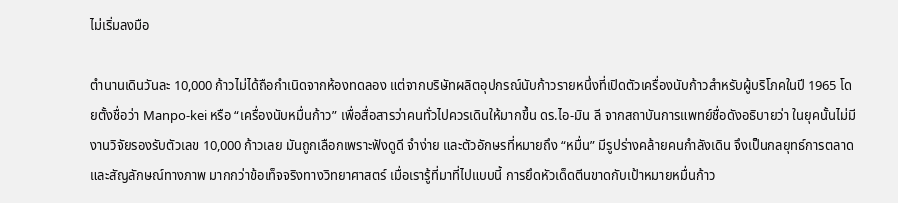ไม่เริ่มลงมือ

ตำนานเดินวันละ 10,000 ก้าวไม่ได้ถือกำเนิดจากห้องทดลอง แต่จากบริษัทผลิตอุปกรณ์นับก้าวรายหนึ่งที่เปิดตัวเครื่องนับก้าวสำหรับผู้บริโภคในปี 1965 โดยตั้งชื่อว่า Manpo-kei หรือ “เครื่องนับหมื่นก้าว” เพื่อสื่อสารว่าคนทั่วไปควรเดินให้มากขึ้น ดร.ไอ-มิน ลี จากสถาบันการแพทย์ชื่อดังอธิบายว่า ในยุคนั้นไม่มีงานวิจัยรองรับตัวเลข 10,000 ก้าวเลย มันถูกเลือกเพราะฟังดูดี จำง่าย และตัวอักษรที่หมายถึง “หมื่น” มีรูปร่างคล้ายคนกำลังเดิน จึงเป็นกลยุทธ์การตลาดและสัญลักษณ์ทางภาพ มากกว่าข้อเท็จจริงทางวิทยาศาสตร์ เมื่อเรารู้ที่มาที่ไปแบบนี้ การยึดหัวเด็ดตีนขาดกับเป้าหมายหมื่นก้าว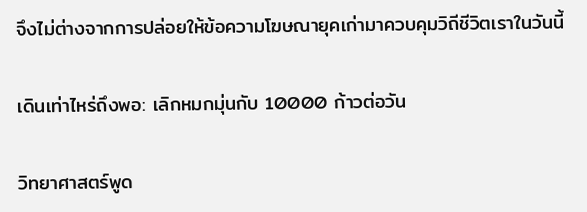จึงไม่ต่างจากการปล่อยให้ข้อความโฆษณายุคเก่ามาควบคุมวิถีชีวิตเราในวันนี้

เดินเท่าไหร่ถึงพอ: เลิกหมกมุ่นกับ 10000 ก้าวต่อวัน

วิทยาศาสตร์พูด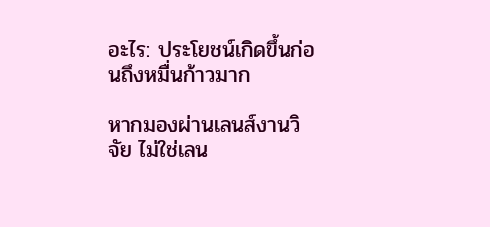อะไร: ประโยชน์เกิดขึ้นก่อนถึงหมื่นก้าวมาก

หากมองผ่านเลนส์งานวิจัย ไม่ใช่เลน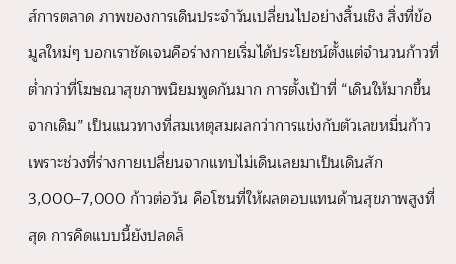ส์การตลาด ภาพของการเดินประจำวันเปลี่ยนไปอย่างสิ้นเชิง สิ่งที่ข้อมูลใหม่ๆ บอกเราชัดเจนคือร่างกายเริ่มได้ประโยชน์ตั้งแต่จำนวนก้าวที่ต่ำกว่าที่โฆษณาสุขภาพนิยมพูดกันมาก การตั้งเป้าที่ “เดินให้มากขึ้นจากเดิม” เป็นแนวทางที่สมเหตุสมผลกว่าการแข่งกับตัวเลขหมื่นก้าว เพราะช่วงที่ร่างกายเปลี่ยนจากแทบไม่เดินเลยมาเป็นเดินสัก 3,000–7,000 ก้าวต่อวัน คือโซนที่ให้ผลตอบแทนด้านสุขภาพสูงที่สุด การคิดแบบนี้ยังปลดล็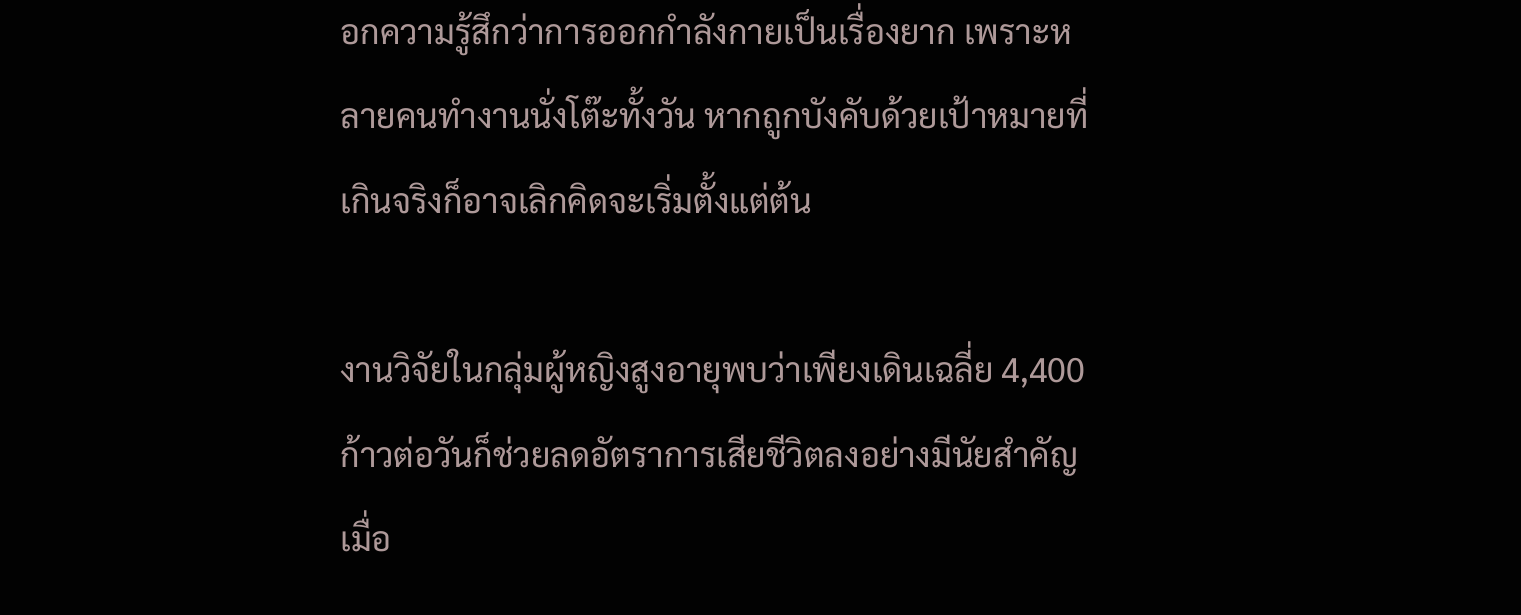อกความรู้สึกว่าการออกกำลังกายเป็นเรื่องยาก เพราะหลายคนทำงานนั่งโต๊ะทั้งวัน หากถูกบังคับด้วยเป้าหมายที่เกินจริงก็อาจเลิกคิดจะเริ่มตั้งแต่ต้น

งานวิจัยในกลุ่มผู้หญิงสูงอายุพบว่าเพียงเดินเฉลี่ย 4,400 ก้าวต่อวันก็ช่วยลดอัตราการเสียชีวิตลงอย่างมีนัยสำคัญเมื่อ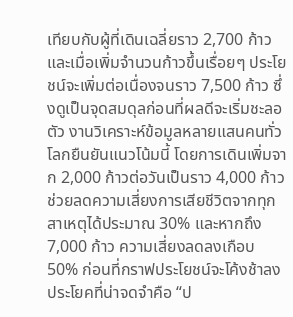เทียบกับผู้ที่เดินเฉลี่ยราว 2,700 ก้าว และเมื่อเพิ่มจำนวนก้าวขึ้นเรื่อยๆ ประโยชน์จะเพิ่มต่อเนื่องจนราว 7,500 ก้าว ซึ่งดูเป็นจุดสมดุลก่อนที่ผลดีจะเริ่มชะลอตัว งานวิเคราะห์ข้อมูลหลายแสนคนทั่วโลกยืนยันแนวโน้มนี้ โดยการเดินเพิ่มจาก 2,000 ก้าวต่อวันเป็นราว 4,000 ก้าวช่วยลดความเสี่ยงการเสียชีวิตจากทุกสาเหตุได้ประมาณ 30% และหากถึง 7,000 ก้าว ความเสี่ยงลดลงเกือบ 50% ก่อนที่กราฟประโยชน์จะโค้งช้าลง ประโยคที่น่าจดจำคือ “ป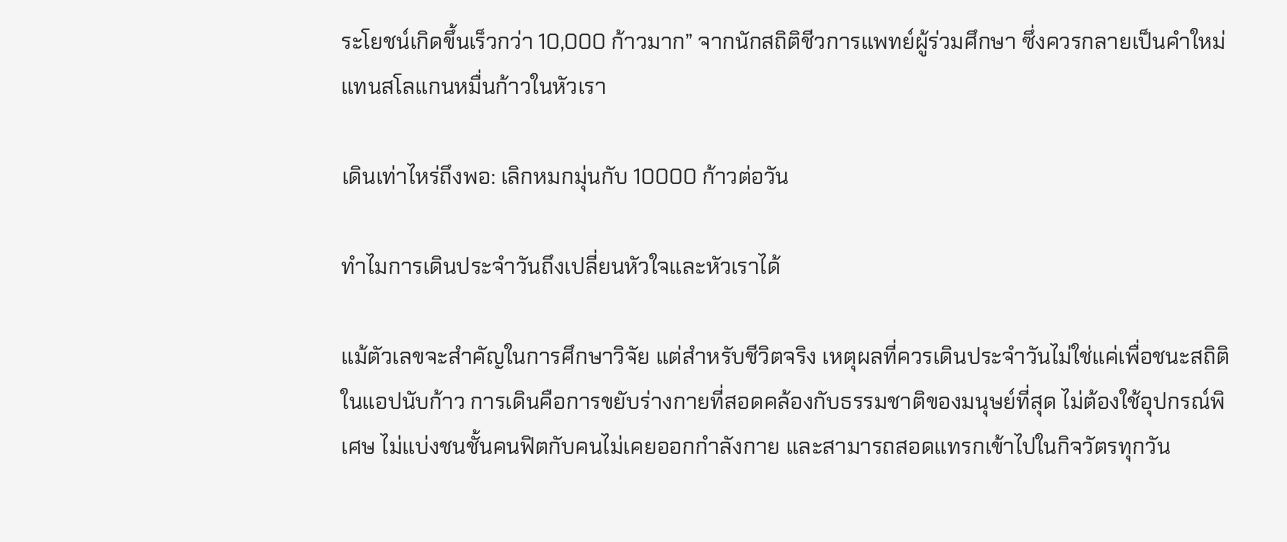ระโยชน์เกิดขึ้นเร็วกว่า 10,000 ก้าวมาก” จากนักสถิติชีวการแพทย์ผู้ร่วมศึกษา ซึ่งควรกลายเป็นคำใหม่แทนสโลแกนหมื่นก้าวในหัวเรา

เดินเท่าไหร่ถึงพอ: เลิกหมกมุ่นกับ 10000 ก้าวต่อวัน

ทำไมการเดินประจำวันถึงเปลี่ยนหัวใจและหัวเราได้

แม้ตัวเลขจะสำคัญในการศึกษาวิจัย แต่สำหรับชีวิตจริง เหตุผลที่ควรเดินประจำวันไม่ใช่แค่เพื่อชนะสถิติในแอปนับก้าว การเดินคือการขยับร่างกายที่สอดคล้องกับธรรมชาติของมนุษย์ที่สุด ไม่ต้องใช้อุปกรณ์พิเศษ ไม่แบ่งชนชั้นคนฟิตกับคนไม่เคยออกกำลังกาย และสามารถสอดแทรกเข้าไปในกิจวัตรทุกวัน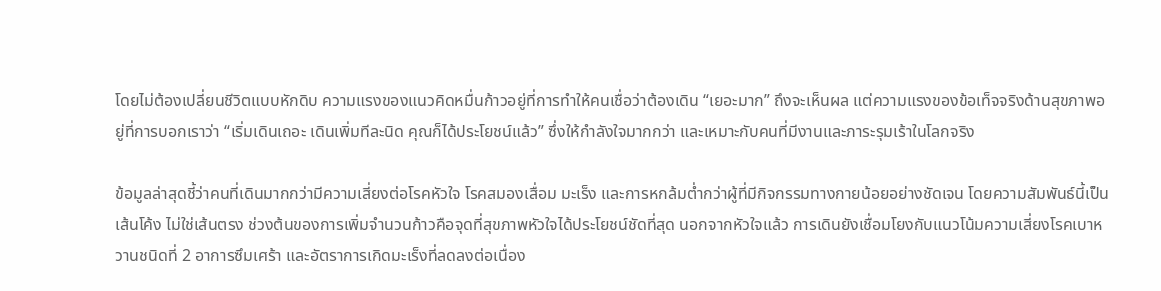โดยไม่ต้องเปลี่ยนชีวิตแบบหักดิบ ความแรงของแนวคิดหมื่นก้าวอยู่ที่การทำให้คนเชื่อว่าต้องเดิน “เยอะมาก” ถึงจะเห็นผล แต่ความแรงของข้อเท็จจริงด้านสุขภาพอยู่ที่การบอกเราว่า “เริ่มเดินเถอะ เดินเพิ่มทีละนิด คุณก็ได้ประโยชน์แล้ว” ซึ่งให้กำลังใจมากกว่า และเหมาะกับคนที่มีงานและภาระรุมเร้าในโลกจริง

ข้อมูลล่าสุดชี้ว่าคนที่เดินมากกว่ามีความเสี่ยงต่อโรคหัวใจ โรคสมองเสื่อม มะเร็ง และการหกล้มต่ำกว่าผู้ที่มีกิจกรรมทางกายน้อยอย่างชัดเจน โดยความสัมพันธ์นี้เป็นเส้นโค้ง ไม่ใช่เส้นตรง ช่วงต้นของการเพิ่มจำนวนก้าวคือจุดที่สุขภาพหัวใจได้ประโยชน์ชัดที่สุด นอกจากหัวใจแล้ว การเดินยังเชื่อมโยงกับแนวโน้มความเสี่ยงโรคเบาหวานชนิดที่ 2 อาการซึมเศร้า และอัตราการเกิดมะเร็งที่ลดลงต่อเนื่อง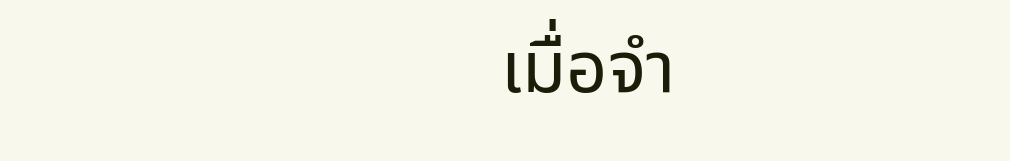เมื่อจำ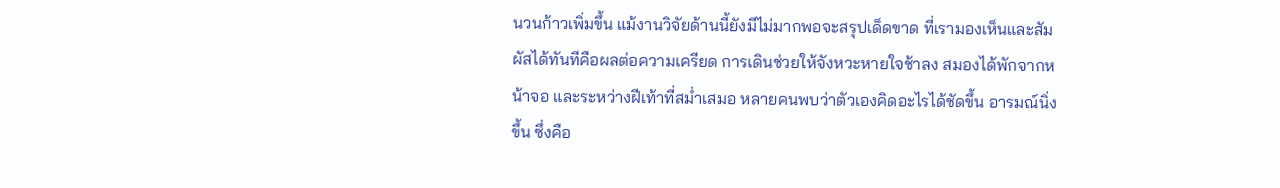นวนก้าวเพิ่มขึ้น แม้งานวิจัยด้านนี้ยังมีไม่มากพอจะสรุปเด็ดขาด ที่เรามองเห็นและสัมผัสได้ทันทีคือผลต่อความเครียด การเดินช่วยให้จังหวะหายใจช้าลง สมองได้พักจากหน้าจอ และระหว่างฝีเท้าที่สม่ำเสมอ หลายคนพบว่าตัวเองคิดอะไรได้ชัดขึ้น อารมณ์นิ่งขึ้น ซึ่งคือ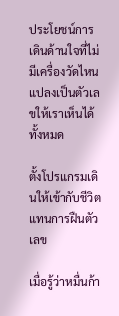ประโยชน์การเดินด้านใจที่ไม่มีเครื่องวัดไหนแปลงเป็นตัวเลขให้เราเห็นได้ทั้งหมด

ตั้งโปรแกรมเดินให้เข้ากับชีวิตแทนการฝืนตัวเลข

เมื่อรู้ว่าหมื่นก้า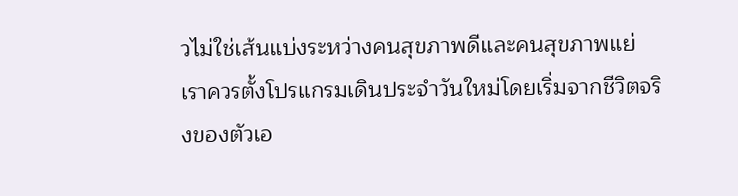วไม่ใช่เส้นแบ่งระหว่างคนสุขภาพดีและคนสุขภาพแย่ เราควรตั้งโปรแกรมเดินประจำวันใหม่โดยเริ่มจากชีวิตจริงของตัวเอ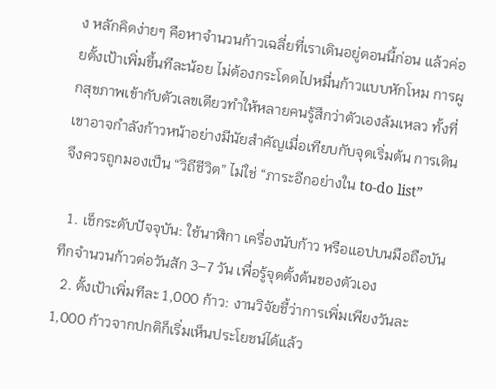ง หลักคิดง่ายๆ คือหาจำนวนก้าวเฉลี่ยที่เราเดินอยู่ตอนนี้ก่อน แล้วค่อยตั้งเป้าเพิ่มขึ้นทีละน้อย ไม่ต้องกระโดดไปหมื่นก้าวแบบหักโหม การผูกสุขภาพเข้ากับตัวเลขเดียวทำให้หลายคนรู้สึกว่าตัวเองล้มเหลว ทั้งที่เขาอาจกำลังก้าวหน้าอย่างมีนัยสำคัญเมื่อเทียบกับจุดเริ่มต้น การเดินจึงควรถูกมองเป็น “วิถีชีวิต” ไม่ใช่ “ภาระอีกอย่างใน to-do list”

  1. เช็กระดับปัจจุบัน: ใช้นาฬิกา เครื่องนับก้าว หรือแอปบนมือถือบันทึกจำนวนก้าวต่อวันสัก 3–7 วัน เพื่อรู้จุดตั้งต้นของตัวเอง
  2. ตั้งเป้าเพิ่มทีละ 1,000 ก้าว: งานวิจัยชี้ว่าการเพิ่มเพียงวันละ 1,000 ก้าวจากปกติก็เริ่มเห็นประโยชน์ได้แล้ว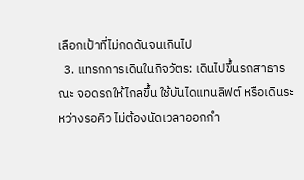เลือกเป้าที่ไม่กดดันจนเกินไป
  3. แทรกการเดินในกิจวัตร: เดินไปขึ้นรถสาธารณะ จอดรถให้ไกลขึ้น ใช้บันไดแทนลิฟต์ หรือเดินระหว่างรอคิว ไม่ต้องนัดเวลาออกกำ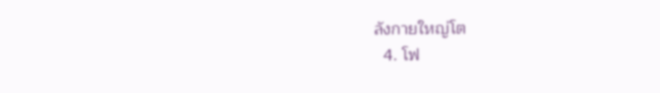ลังกายใหญ่โต
  4. โฟ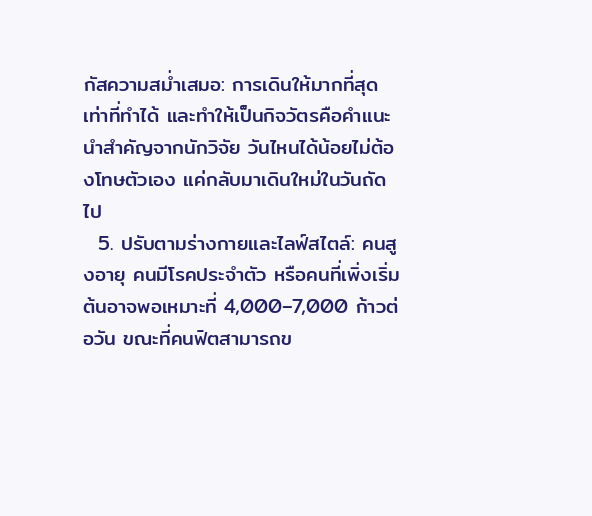กัสความสม่ำเสมอ: การเดินให้มากที่สุดเท่าที่ทำได้ และทำให้เป็นกิจวัตรคือคำแนะนำสำคัญจากนักวิจัย วันไหนได้น้อยไม่ต้องโทษตัวเอง แค่กลับมาเดินใหม่ในวันถัดไป
  5. ปรับตามร่างกายและไลฟ์สไตล์: คนสูงอายุ คนมีโรคประจำตัว หรือคนที่เพิ่งเริ่มต้นอาจพอเหมาะที่ 4,000–7,000 ก้าวต่อวัน ขณะที่คนฟิตสามารถข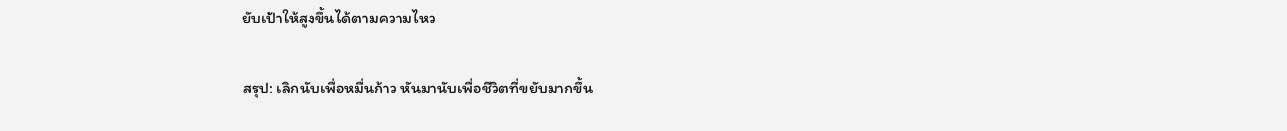ยับเป้าให้สูงขึ้นได้ตามความไหว

สรุป: เลิกนับเพื่อหมื่นก้าว หันมานับเพื่อชีวิตที่ขยับมากขึ้น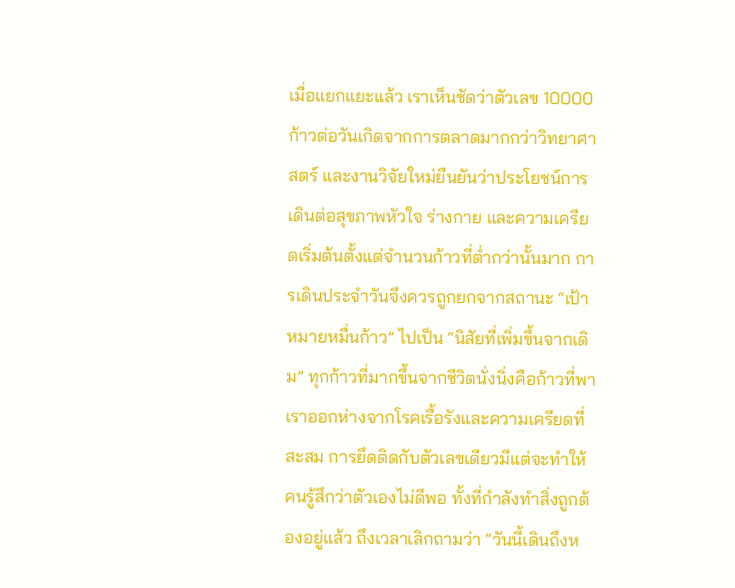เมื่อแยกแยะแล้ว เราเห็นชัดว่าตัวเลข 10000 ก้าวต่อวันเกิดจากการตลาดมากกว่าวิทยาศาสตร์ และงานวิจัยใหม่ยืนยันว่าประโยชน์การเดินต่อสุขภาพหัวใจ ร่างกาย และความเครียดเริ่มต้นตั้งแต่จำนวนก้าวที่ต่ำกว่านั้นมาก การเดินประจำวันจึงควรถูกยกจากสถานะ “เป้าหมายหมื่นก้าว” ไปเป็น “นิสัยที่เพิ่มขึ้นจากเดิม” ทุกก้าวที่มากขึ้นจากชีวิตนั่งนิ่งคือก้าวที่พาเราออกห่างจากโรคเรื้อรังและความเครียดที่สะสม การยึดติดกับตัวเลขเดียวมีแต่จะทำให้คนรู้สึกว่าตัวเองไม่ดีพอ ทั้งที่กำลังทำสิ่งถูกต้องอยู่แล้ว ถึงเวลาเลิกถามว่า “วันนี้เดินถึงห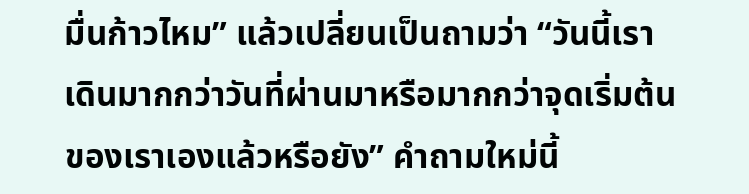มื่นก้าวไหม” แล้วเปลี่ยนเป็นถามว่า “วันนี้เราเดินมากกว่าวันที่ผ่านมาหรือมากกว่าจุดเริ่มต้นของเราเองแล้วหรือยัง” คำถามใหม่นี้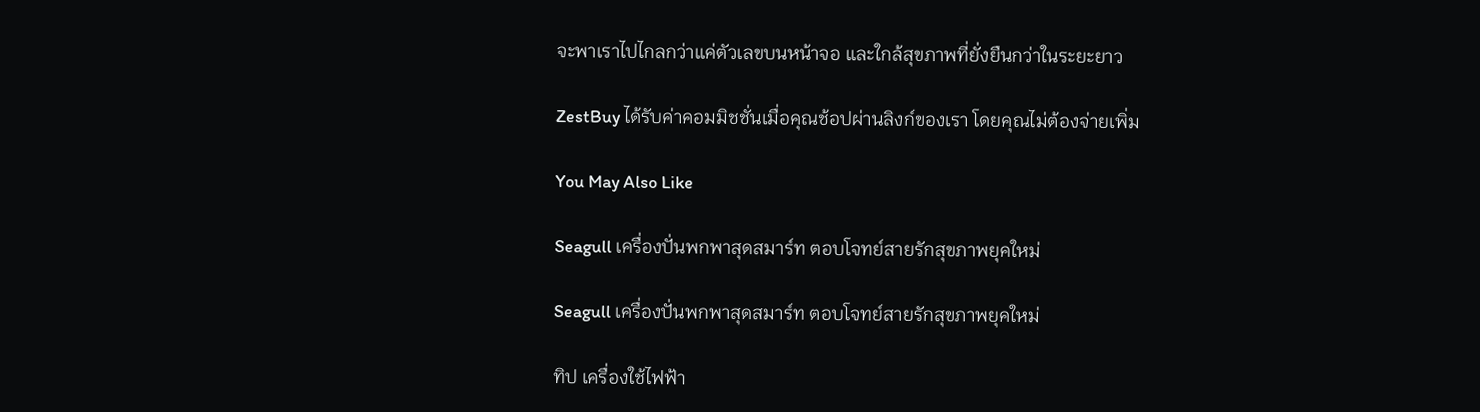จะพาเราไปไกลกว่าแค่ตัวเลขบนหน้าจอ และใกล้สุขภาพที่ยั่งยืนกว่าในระยะยาว

ZestBuy ได้รับค่าคอมมิชชั่นเมื่อคุณช้อปผ่านลิงก์ของเรา โดยคุณไม่ต้องจ่ายเพิ่ม

You May Also Like

Seagull เครื่องปั่นพกพาสุดสมาร์ท ตอบโจทย์สายรักสุขภาพยุคใหม่

Seagull เครื่องปั่นพกพาสุดสมาร์ท ตอบโจทย์สายรักสุขภาพยุคใหม่

ทิป เครื่องใช้ไฟฟ้า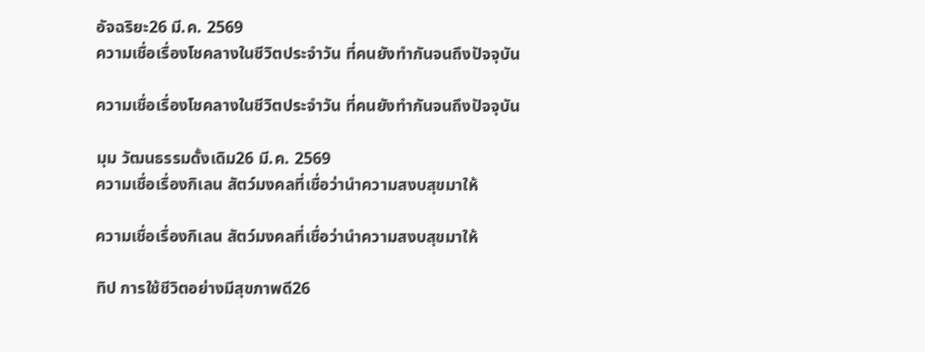อัจฉริยะ26 มี.ค. 2569
ความเชื่อเรื่องโชคลางในชีวิตประจำวัน ที่คนยังทำกันจนถึงปัจจุบัน

ความเชื่อเรื่องโชคลางในชีวิตประจำวัน ที่คนยังทำกันจนถึงปัจจุบัน

มุม วัฒนธรรมดั้งเดิม26 มี.ค. 2569
ความเชื่อเรื่องกิเลน สัตว์มงคลที่เชื่อว่านำความสงบสุขมาให้

ความเชื่อเรื่องกิเลน สัตว์มงคลที่เชื่อว่านำความสงบสุขมาให้

ทิป การใช้ชีวิตอย่างมีสุขภาพดี26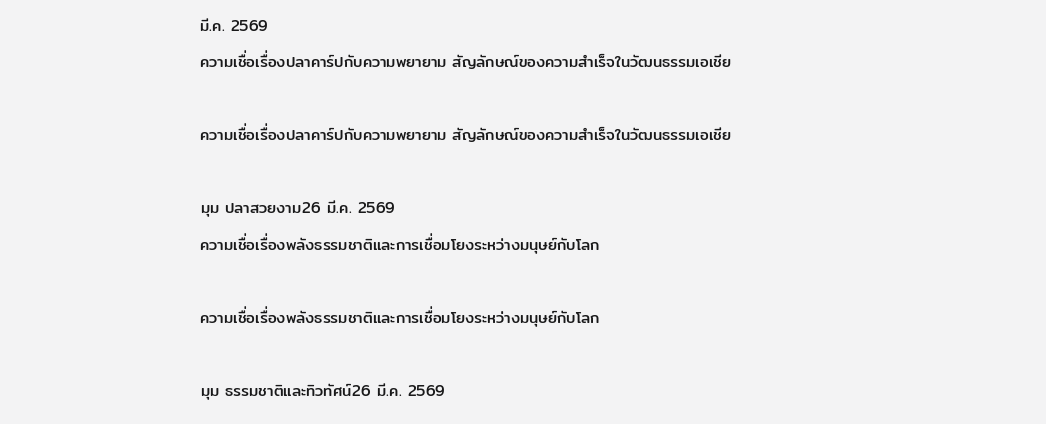มี.ค. 2569
ความเชื่อเรื่องปลาคาร์ปกับความพยายาม สัญลักษณ์ของความสำเร็จในวัฒนธรรมเอเชีย

ความเชื่อเรื่องปลาคาร์ปกับความพยายาม สัญลักษณ์ของความสำเร็จในวัฒนธรรมเอเชีย

มุม ปลาสวยงาม26 มี.ค. 2569
ความเชื่อเรื่องพลังธรรมชาติและการเชื่อมโยงระหว่างมนุษย์กับโลก

ความเชื่อเรื่องพลังธรรมชาติและการเชื่อมโยงระหว่างมนุษย์กับโลก

มุม ธรรมชาติและทิวทัศน์26 มี.ค. 2569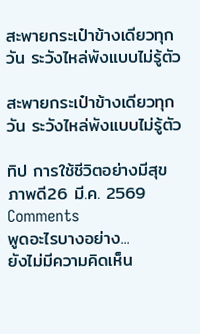สะพายกระเป๋าข้างเดียวทุกวัน ระวังไหล่พังแบบไม่รู้ตัว

สะพายกระเป๋าข้างเดียวทุกวัน ระวังไหล่พังแบบไม่รู้ตัว

ทิป การใช้ชีวิตอย่างมีสุขภาพดี26 มี.ค. 2569
Comments
พูดอะไรบางอย่าง...
ยังไม่มีความคิดเห็น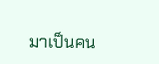มาเป็นคน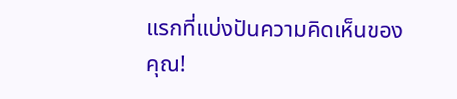แรกที่แบ่งปันความคิดเห็นของคุณ!